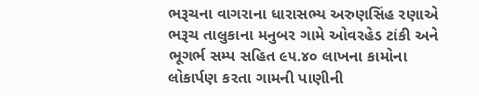ભરૂચના વાગરાના ધારાસભ્ય અરુણસિંહ રણાએ ભરૂચ તાલુકાના મનુબર ગામે ઓવરહેડ ટાંકી અને ભૂગર્ભ સમ્પ સહિત ૯૫.૪૦ લાખના કામોના લોકાર્પણ કરતા ગામની પાણીની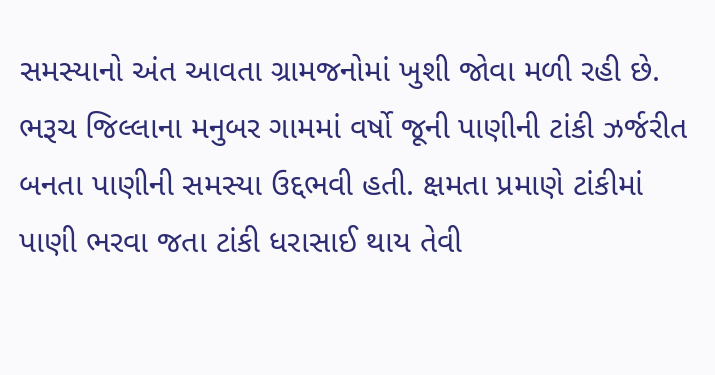સમસ્યાનો અંત આવતા ગ્રામજનોમાં ખુશી જોવા મળી રહી છે.
ભરૂચ જિલ્લાના મનુબર ગામમાં વર્ષો જૂની પાણીની ટાંકી ઝર્જરીત બનતા પાણીની સમસ્યા ઉદ્દભવી હતી. ક્ષમતા પ્રમાણે ટાંકીમાં પાણી ભરવા જતા ટાંકી ધરાસાઈ થાય તેવી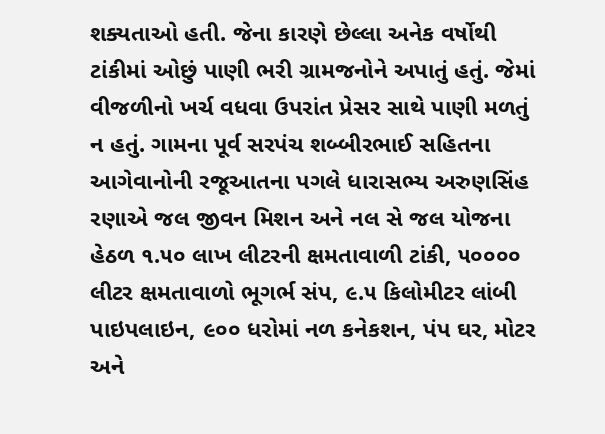શક્યતાઓ હતી. જેના કારણે છેલ્લા અનેક વર્ષોથી ટાંકીમાં ઓછું પાણી ભરી ગ્રામજનોને અપાતું હતું. જેમાં વીજળીનો ખર્ચ વધવા ઉપરાંત પ્રેસર સાથે પાણી મળતું ન હતું. ગામના પૂર્વ સરપંચ શબ્બીરભાઈ સહિતના આગેવાનોની રજૂઆતના પગલે ધારાસભ્ય અરુણસિંહ રણાએ જલ જીવન મિશન અને નલ સે જલ યોજના હેઠળ ૧.૫૦ લાખ લીટરની ક્ષમતાવાળી ટાંકી, ૫૦૦૦૦ લીટર ક્ષમતાવાળો ભૂગર્ભ સંપ, ૯.૫ કિલોમીટર લાંબી પાઇપલાઇન, ૯૦૦ ધરોમાં નળ કનેકશન, પંપ ઘર, મોટર અને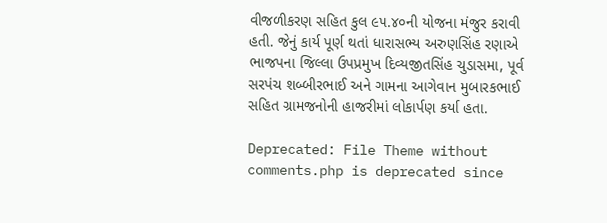વીજળીકરણ સહિત કુલ ૯૫.૪૦ની યોજના મંજુર કરાવી હતી. જેનું કાર્ય પૂર્ણ થતાં ધારાસભ્ય અરુણસિંહ રણાએ ભાજપના જિલ્લા ઉપપ્રમુખ દિવ્યજીતસિંહ ચુડાસમા, પૂર્વ સરપંચ શબ્બીરભાઈ અને ગામના આગેવાન મુબારકભાઈ સહિત ગ્રામજનોની હાજરીમાં લોકાર્પણ કર્યા હતા.

Deprecated: File Theme without comments.php is deprecated since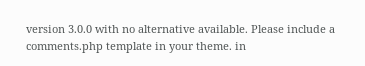version 3.0.0 with no alternative available. Please include a comments.php template in your theme. in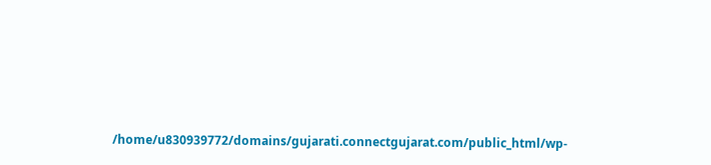/home/u830939772/domains/gujarati.connectgujarat.com/public_html/wp-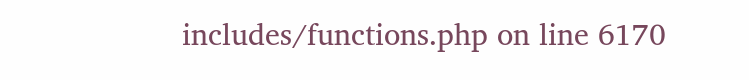includes/functions.php on line 6170